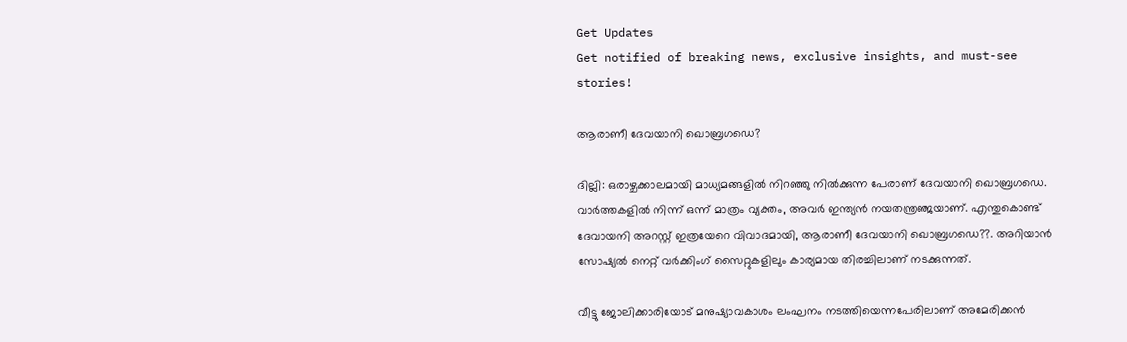Get Updates
Get notified of breaking news, exclusive insights, and must-see stories!

ആരാണീ ദേവയാനി ഖൊബ്രഗഡെ?

ദില്ലി: ഒരാഴ്ചക്കാലമായി മാധ്യമങ്ങളില്‍ നിറഞ്ഞു നില്‍ക്കുന്ന പേരാണ് ദേവയാനി ഖൊബ്രഗഡെ. വാര്‍ത്തകളില്‍ നിന്ന് ഒന്ന് മാത്രം വ്യക്തം, അവര്‍ ഇന്ത്യന്‍ നയതന്ത്രഞ്ജയാണ്. എന്തുകൊണ്ട് ദേവായനി അറസ്റ്റ് ഇത്രയേറെ വിവാദമായി, ആരാണീ ദേവയാനി ഖൊബ്രഗഡെ??. അറിയാന്‍ സോഷ്യല്‍ നെറ്റ് വര്‍ക്കിംഗ് സൈറ്റുകളിലും കാര്യമായ തിരച്ചിലാണ് നടക്കുന്നത്.

വീട്ടു ജോലിക്കാരിയോട് മനുഷ്യാവകാശം ലംഘനം നടത്തിയെന്നപേരിലാണ് അമേരിക്കന്‍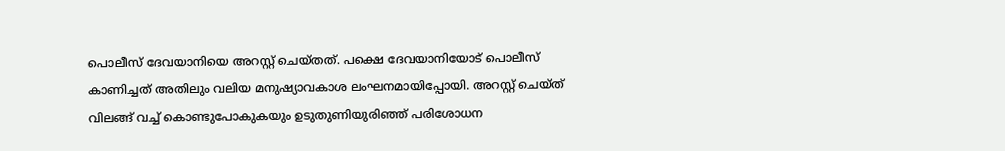പൊലീസ് ദേവയാനിയെ അറസ്റ്റ് ചെയ്തത്. പക്ഷെ ദേവയാനിയോട് പൊലീസ് കാണിച്ചത് അതിലും വലിയ മനുഷ്യാവകാശ ലംഘനമായിപ്പോയി. അറസ്റ്റ് ചെയ്ത് വിലങ്ങ് വച്ച് കൊണ്ടുപോകുകയും ഉടുതുണിയുരിഞ്ഞ് പരിശോധന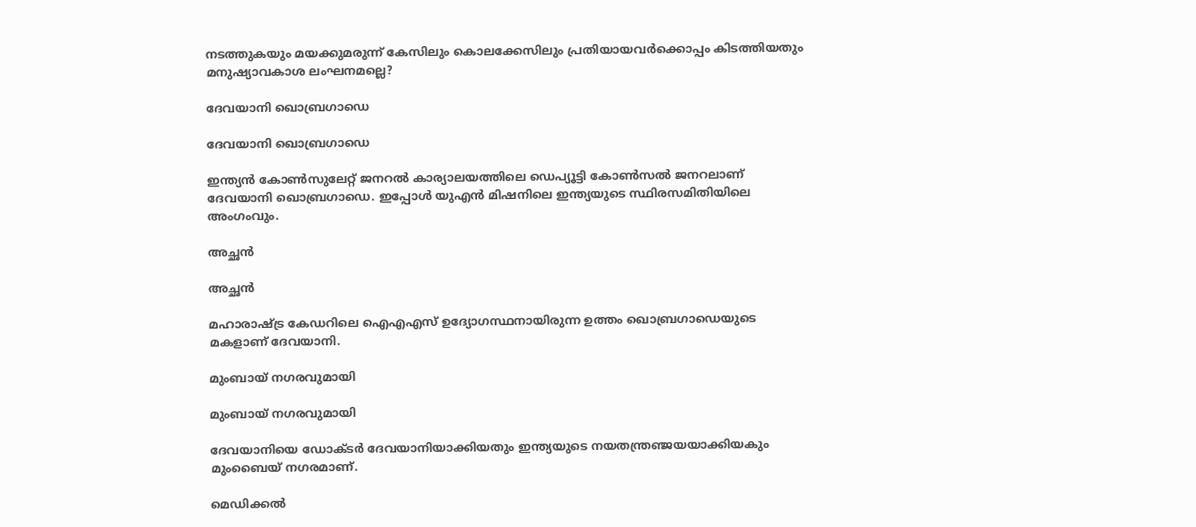നടത്തുകയും മയക്കുമരുന്ന് കേസിലും കൊലക്കേസിലും പ്രതിയായവര്‍ക്കൊപ്പം കിടത്തിയതും മനുഷ്യാവകാശ ലംഘനമല്ലെ?

ദേവയാനി ഖൊബ്രഗാഡെ

ദേവയാനി ഖൊബ്രഗാഡെ

ഇന്ത്യന്‍ കോണ്‍സുലേറ്റ് ജനറല്‍ കാര്യാലയത്തിലെ ഡെപ്യൂട്ടി കോണ്‍സല്‍ ജനറലാണ് ദേവയാനി ഖൊബ്രഗാഡെ. ഇപ്പോള്‍ യുഎന്‍ മിഷനിലെ ഇന്ത്യയുടെ സ്ഥിരസമിതിയിലെ അംഗംവും.

അച്ഛന്‍

അച്ഛന്‍

മഹാരാഷ്ട്ര കേഡറിലെ ഐഎഎസ് ഉദ്യോഗസ്ഥനായിരുന്ന ഉത്തം ഖൊബ്രഗാഡെയുടെ മകളാണ് ദേവയാനി.

മുംബായ് നഗരവുമായി

മുംബായ് നഗരവുമായി

ദേവയാനിയെ ഡോക്ടര്‍ ദേവയാനിയാക്കിയതും ഇന്ത്യയുടെ നയതന്ത്രഞ്ജയയാക്കിയകും മുംബൈയ് നഗരമാണ്.

മെഡിക്കല്‍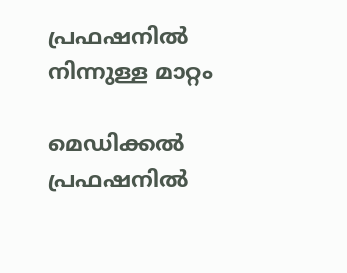പ്രഫഷനില്‍ നിന്നുള്ള മാറ്റം

മെഡിക്കല്‍ പ്രഫഷനില്‍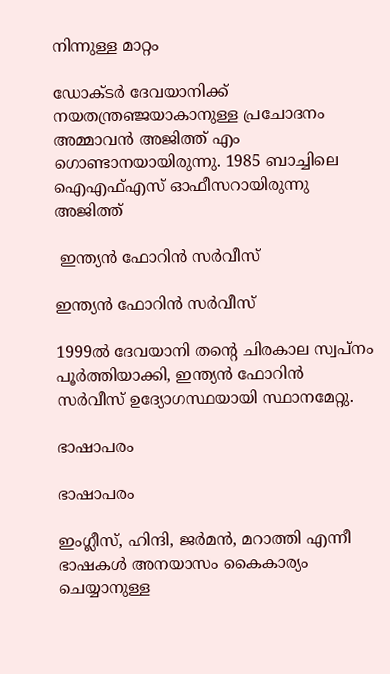നിന്നുള്ള മാറ്റം

ഡോക്ടര്‍ ദേവയാനിക്ക് നയതന്ത്രഞ്ജയാകാനുള്ള പ്രചോദനം അമ്മാവന്‍ അജിത്ത് എം ഗൊണ്ടാനയായിരുന്നു. 1985 ബാച്ചിലെ ഐഎഫ്എസ് ഓഫീസറായിരുന്നു അജിത്ത്

 ഇന്ത്യന്‍ ഫോറിന്‍ സര്‍വീസ്

ഇന്ത്യന്‍ ഫോറിന്‍ സര്‍വീസ്

1999ല്‍ ദേവയാനി തന്റെ ചിരകാല സ്വപ്‌നം പൂര്‍ത്തിയാക്കി, ഇന്ത്യന്‍ ഫോറിന്‍ സര്‍വീസ് ഉദ്യോഗസ്ഥയായി സ്ഥാനമേറ്റു.

ഭാഷാപരം

ഭാഷാപരം

ഇംഗ്ലീസ്, ഹിന്ദി, ജര്‍മന്‍, മറാത്തി എന്നീ ഭാഷകള്‍ അനയാസം കൈകാര്യം ചെയ്യാനുള്ള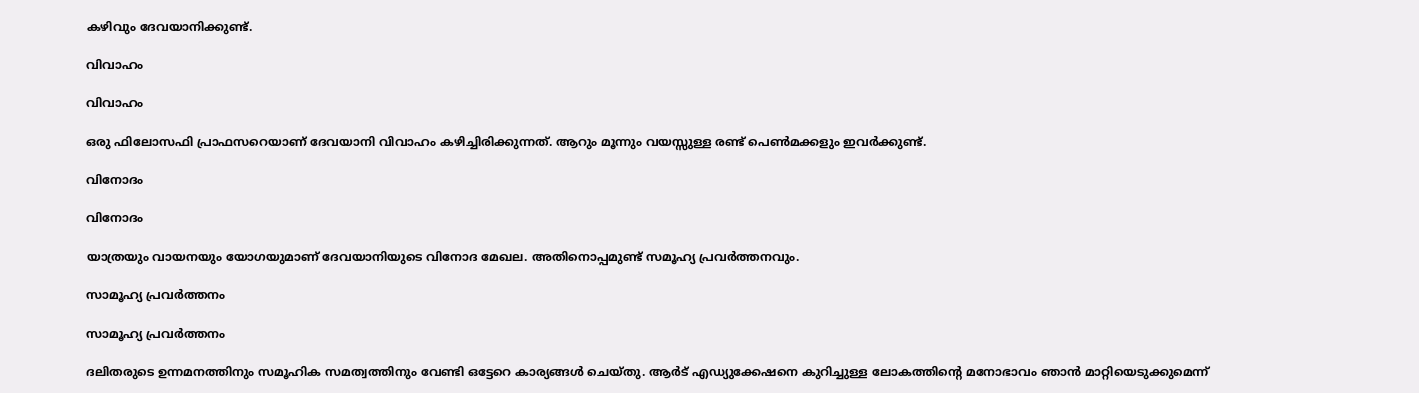കഴിവും ദേവയാനിക്കുണ്ട്.

വിവാഹം

വിവാഹം

ഒരു ഫിലോസഫി പ്രാഫസറെയാണ് ദേവയാനി വിവാഹം കഴിച്ചിരിക്കുന്നത്. ആറും മൂന്നും വയസ്സുള്ള രണ്ട് പെണ്‍മക്കളും ഇവര്‍ക്കുണ്ട്.

വിനോദം

വിനോദം

യാത്രയും വായനയും യോഗയുമാണ് ദേവയാനിയുടെ വിനോദ മേഖല. അതിനൊപ്പമുണ്ട് സമൂഹ്യ പ്രവര്‍ത്തനവും.

സാമൂഹ്യ പ്രവര്‍ത്തനം

സാമൂഹ്യ പ്രവര്‍ത്തനം

ദലിതരുടെ ഉന്നമനത്തിനും സമൂഹിക സമത്വത്തിനും വേണ്ടി ഒട്ടേറെ കാര്യങ്ങള്‍ ചെയ്തു. ആര്‍ട് എഡ്യുക്കേഷനെ കുറിച്ചുള്ള ലോകത്തിന്റെ മനോഭാവം ഞാന്‍ മാറ്റിയെടുക്കുമെന്ന്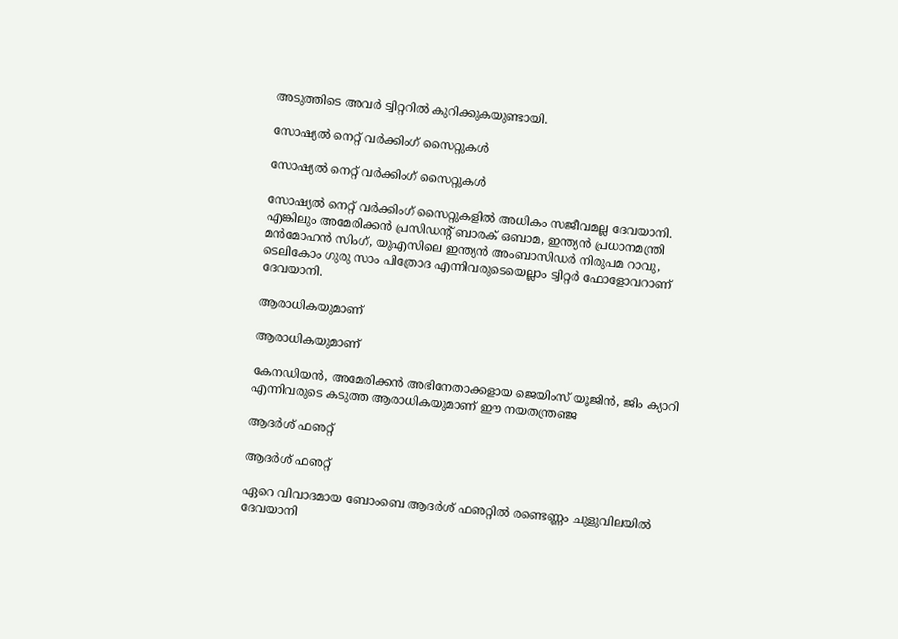അടുത്തിടെ അവര്‍ ട്വിറ്ററില്‍ കുറിക്കുകയുണ്ടായി.

സോഷ്യല്‍ നെറ്റ് വര്‍ക്കിംഗ് സൈറ്റുകള്‍

സോഷ്യല്‍ നെറ്റ് വര്‍ക്കിംഗ് സൈറ്റുകള്‍

സോഷ്യല്‍ നെറ്റ് വര്‍ക്കിംഗ് സൈറ്റുകളില്‍ അധികം സജീവമല്ല ദേവയാനി. എങ്കിലും അമേരിക്കന്‍ പ്രസിഡന്റ് ബാരക് ഒബാമ, ഇന്ത്യന്‍ പ്രധാനമന്ത്രി മന്‍മോഹന്‍ സിംഗ്, യുഎസിലെ ഇന്ത്യന്‍ അംബാസിഡര്‍ നിരുപമ റാവു, ടെലികോം ഗുരു സാം പിത്രോദ എന്നിവരുടെയെല്ലാം ട്വിറ്റര്‍ ഫോളോവറാണ് ദേവയാനി.

ആരാധികയുമാണ്

ആരാധികയുമാണ്

കേനഡിയന്‍, അമേരിക്കന്‍ അഭിനേതാക്കളായ ജെയിംസ് യൂജിന്‍, ജിം ക്യാറി എന്നിവരുടെ കടുത്ത ആരാധികയുമാണ് ഈ നയതന്ത്രഞ്ജ

ആദര്‍ശ് ഫഌറ്റ്

ആദര്‍ശ് ഫഌറ്റ്

ഏറെ വിവാദമായ ബോംബെ ആദര്‍ശ് ഫഌറ്റില്‍ രണ്ടെണ്ണം ചുളുവിലയില്‍ ദേവയാനി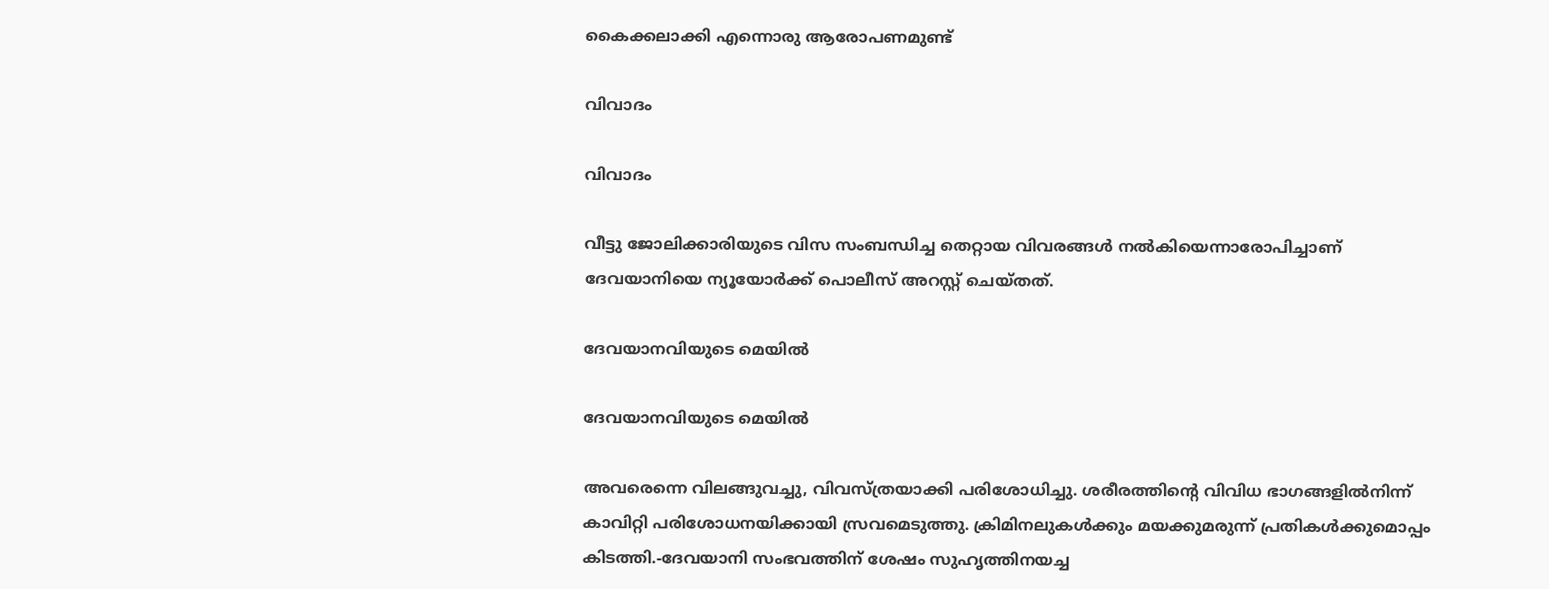കൈക്കലാക്കി എന്നൊരു ആരോപണമുണ്ട്

വിവാദം

വിവാദം

വീട്ടു ജോലിക്കാരിയുടെ വിസ സംബന്ധിച്ച തെറ്റായ വിവരങ്ങള്‍ നല്‍കിയെന്നാരോപിച്ചാണ് ദേവയാനിയെ ന്യൂയോര്‍ക്ക് പൊലീസ് അറസ്റ്റ് ചെയ്തത്.

ദേവയാനവിയുടെ മെയില്‍

ദേവയാനവിയുടെ മെയില്‍

അവരെന്നെ വിലങ്ങുവച്ചു, വിവസ്ത്രയാക്കി പരിശോധിച്ചു. ശരീരത്തിന്റെ വിവിധ ഭാഗങ്ങളില്‍നിന്ന് കാവിറ്റി പരിശോധനയിക്കായി സ്രവമെടുത്തു. ക്രിമിനലുകള്‍ക്കും മയക്കുമരുന്ന് പ്രതികള്‍ക്കുമൊപ്പം കിടത്തി.-ദേവയാനി സംഭവത്തിന് ശേഷം സുഹൃത്തിനയച്ച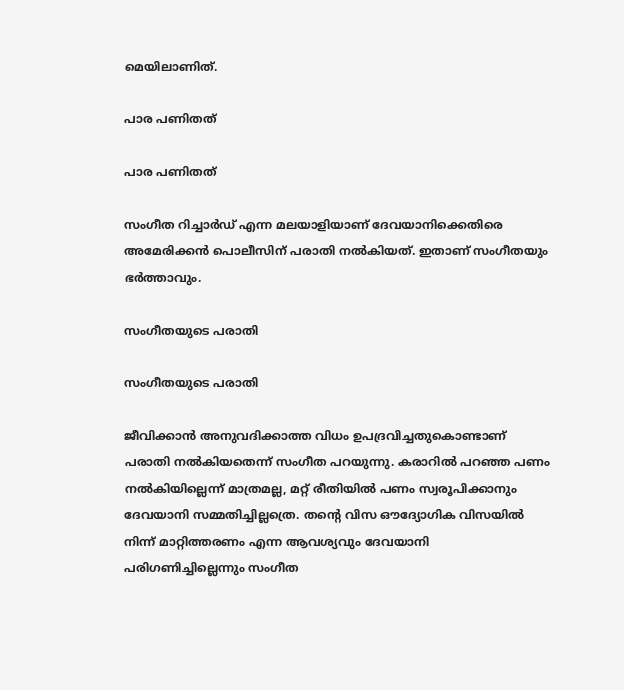മെയിലാണിത്.

പാര പണിതത്

പാര പണിതത്

സംഗീത റിച്ചാര്‍ഡ് എന്ന മലയാളിയാണ് ദേവയാനിക്കെതിരെ അമേരിക്കന്‍ പൊലീസിന് പരാതി നല്‍കിയത്. ഇതാണ് സംഗീതയും ഭര്‍ത്താവും.

സംഗീതയുടെ പരാതി

സംഗീതയുടെ പരാതി

ജീവിക്കാന്‍ അനുവദിക്കാത്ത വിധം ഉപദ്രവിച്ചതുകൊണ്ടാണ് പരാതി നല്‍കിയതെന്ന് സംഗീത പറയുന്നു. കരാറില്‍ പറഞ്ഞ പണം നല്‍കിയില്ലെന്ന് മാത്രമല്ല, മറ്റ് രീതിയില്‍ പണം സ്വരൂപിക്കാനും ദേവയാനി സമ്മതിച്ചില്ലത്രെ. തന്റെ വിസ ഔദ്യോഗിക വിസയില്‍ നിന്ന് മാറ്റിത്തരണം എന്ന ആവശ്യവും ദേവയാനി പരിഗണിച്ചില്ലെന്നും സംഗീത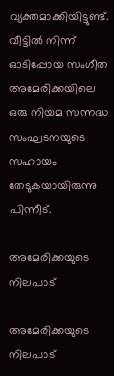വ്യക്തമാക്കിയിട്ടുണ്ട്. വീട്ടില്‍ നിന്ന് ഓടിപ്പോയ സംഗീത അമേരിക്കയിലെ ഒരു നിയമ സന്നദ്ധ സംഘടനയുടെ സഹായം തേടുകയായിരുന്നു പിന്നീട്.

അമേരിക്കയുടെ നിലപാട്

അമേരിക്കയുടെ നിലപാട്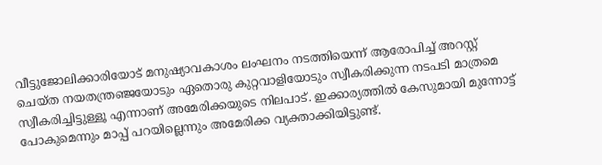വീട്ടുജോലിക്കാരിയോട് മനുഷ്യാവകാശം ലംഘനം നടത്തിയെന്ന് ആരോപിച്ച് അറസ്റ്റ് ചെയ്ത നയതന്ത്രഞ്ജയോടും ഏതൊരു കുറ്റവാളിയോടും സ്വീകരിക്കുന്ന നടപടി മാത്രമെ സ്വീകരിച്ചിട്ടുള്ളൂ എന്നാണ് അമേരിക്കയുടെ നിലപാട്. ഇക്കാര്യത്തില്‍ കേസുമായി മുന്നോട്ട് പോകുമെന്നും മാപ്പ് പറയില്ലെന്നും അമേരിക്ക വ്യക്താക്കിയിട്ടുണ്ട്.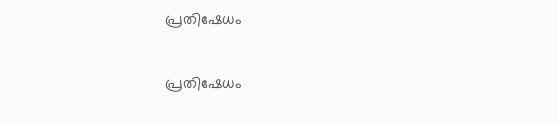പ്രതിഷേധം

പ്രതിഷേധം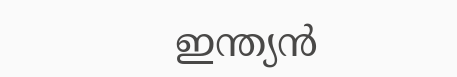ഇന്ത്യന്‍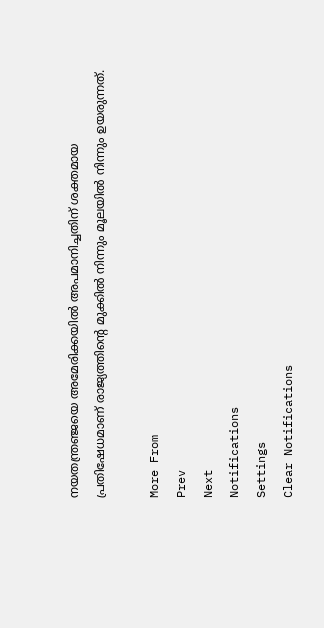നയതന്ത്രഞ്ജയെ അമേരിക്കയില്‍ അപമാനിച്ചതിന് ശക്തമായ പ്രതിഷേധമാണ് രാജ്യത്തിന്റെ മുക്കില്‍ നിന്നും മൂലയില്‍ നിന്നും ഉയരുന്നത്.

More From
Prev
Next
Notifications
Settings
Clear Notifications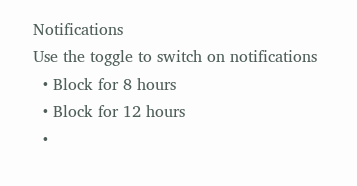Notifications
Use the toggle to switch on notifications
  • Block for 8 hours
  • Block for 12 hours
  •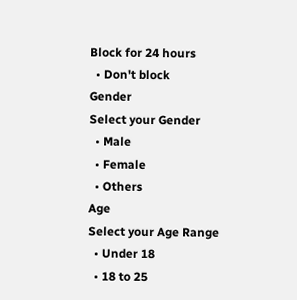Block for 24 hours
  • Don't block
Gender
Select your Gender
  • Male
  • Female
  • Others
Age
Select your Age Range
  • Under 18
  • 18 to 25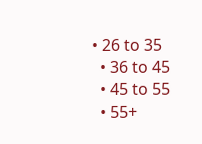• 26 to 35
  • 36 to 45
  • 45 to 55
  • 55+